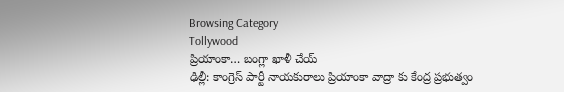Browsing Category
Tollywood
ప్రియాంకా… బంగ్లా ఖాళీ చేయ్
ఢిల్లీ: కాంగ్రెస్ పార్టీ నాయకురాలు ప్రియాంకా వాద్రా కు కేంద్ర ప్రభుత్వం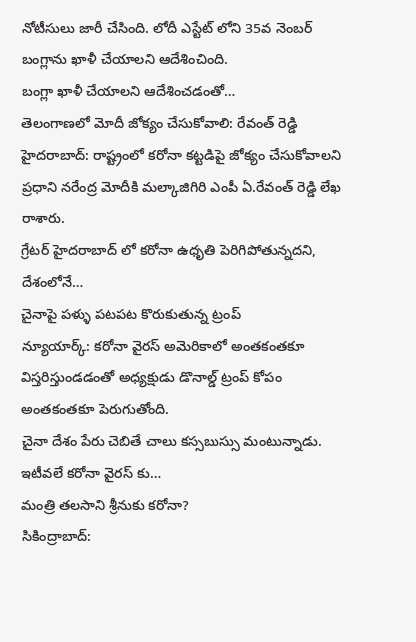నోటీసులు జారీ చేసింది. లోదీ ఎస్టేట్ లోని 35వ నెంబర్ బంగ్లాను ఖాళీ చేయాలని ఆదేశించింది.
బంగ్లా ఖాళీ చేయాలని ఆదేశించడంతో…
తెలంగాణలో మోదీ జోక్యం చేసుకోవాలి: రేవంత్ రెడ్డి
హైదరాబాద్: రాష్ట్రంలో కరోనా కట్టడిపై జోక్యం చేసుకోవాలని ప్రధాని నరేంద్ర మోదీకి మల్కాజిగిరి ఎంపీ ఏ.రేవంత్ రెడ్డి లేఖ రాశారు.
గ్రేటర్ హైదరాబాద్ లో కరోనా ఉధృతి పెరిగిపోతున్నదని, దేశంలోనే…
చైనాపై పళ్ళు పటపట కొరుకుతున్న ట్రంప్
న్యూయార్క్: కరోనా వైరస్ అమెరికాలో అంతకంతకూ విస్తరిస్తుండడంతో అధ్యక్షుడు డొనాల్డ్ ట్రంప్ కోపం అంతకంతకూ పెరుగుతోంది.
చైనా దేశం పేరు చెబితే చాలు కస్సబుస్సు మంటున్నాడు. ఇటీవలే కరోనా వైరస్ కు…
మంత్రి తలసాని శ్రీనుకు కరోనా?
సికింద్రాబాద్: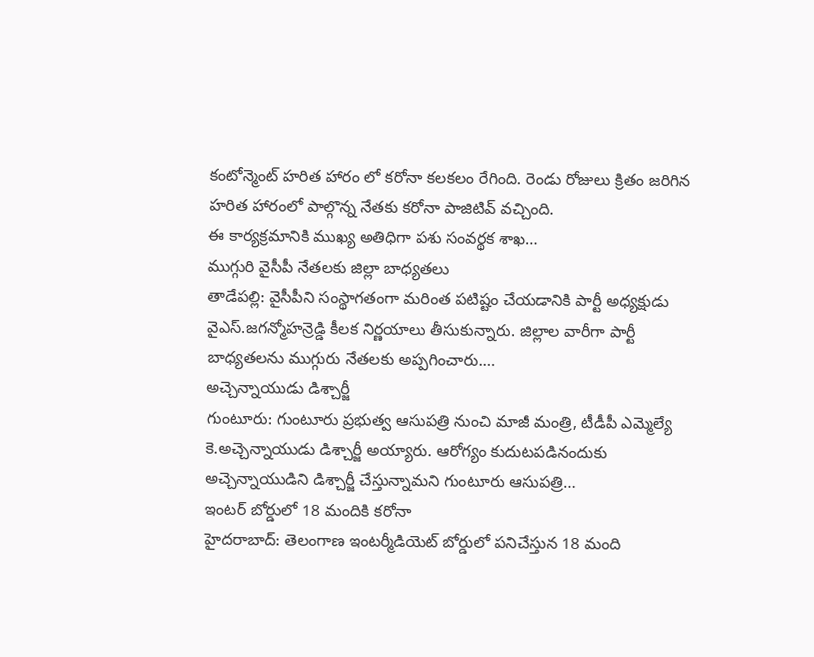కంటోన్మెంట్ హరిత హారం లో కరోనా కలకలం రేగింది. రెండు రోజులు క్రితం జరిగిన హరిత హారంలో పాల్గొన్న నేతకు కరోనా పాజిటివ్ వచ్చింది.
ఈ కార్యక్రమానికి ముఖ్య అతిధిగా పశు సంవర్థక శాఖ…
ముగ్గురి వైసీపీ నేతలకు జిల్లా బాధ్యతలు
తాడేపల్లి: వైసీపీని సంస్థాగతంగా మరింత పటిష్టం చేయడానికి పార్టీ అధ్యక్షుడు వైఎస్.జగన్మోహన్రెడ్డి కీలక నిర్ణయాలు తీసుకున్నారు. జిల్లాల వారీగా పార్టీ బాధ్యతలను ముగ్గురు నేతలకు అప్పగించారు.…
అచ్చెన్నాయుడు డిశ్చార్జీ
గుంటూరు: గుంటూరు ప్రభుత్వ ఆసుపత్రి నుంచి మాజీ మంత్రి, టీడీపీ ఎమ్మెల్యే కె.అచ్చెన్నాయుడు డిశ్చార్జీ అయ్యారు. ఆరోగ్యం కుదుటపడినందుకు అచ్చెన్నాయుడిని డిశ్చార్జీ చేస్తున్నామని గుంటూరు ఆసుపత్రి…
ఇంటర్ బోర్డులో 18 మందికి కరోనా
హైదరాబాద్: తెలంగాణ ఇంటర్మీడియెట్ బోర్డులో పనిచేస్తున 18 మంది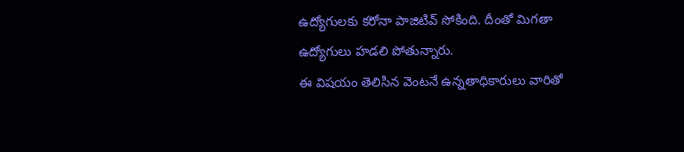ఉద్యోగులకు కరోనా పాజిటివ్ సోకింది. దీంతో మిగతా ఉద్యోగులు హడలి పోతున్నారు.
ఈ విషయం తెలిసిన వెంటనే ఉన్నతాధికారులు వారితో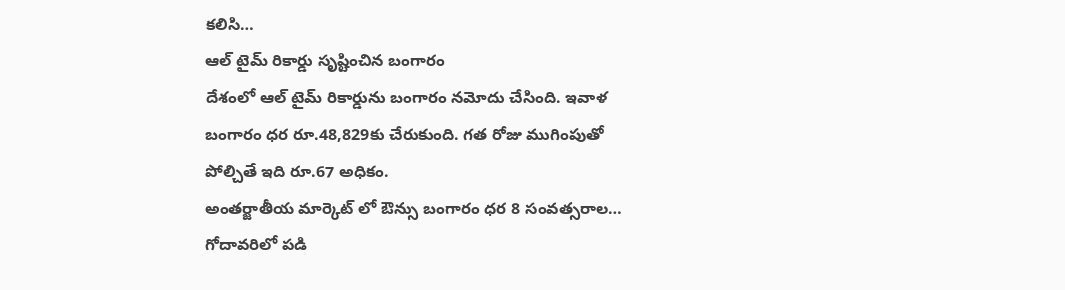కలిసి…
ఆల్ టైమ్ రికార్డు సృష్టించిన బంగారం
దేశంలో ఆల్ టైమ్ రికార్డును బంగారం నమోదు చేసింది. ఇవాళ బంగారం ధర రూ.48,829కు చేరుకుంది. గత రోజు ముగింపుతో పోల్చితే ఇది రూ.67 అధికం.
అంతర్జాతీయ మార్కెట్ లో ఔన్సు బంగారం ధర 8 సంవత్సరాల…
గోదావరిలో పడి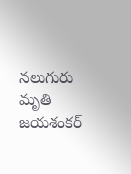నలుగురు మృతి
జయశంకర్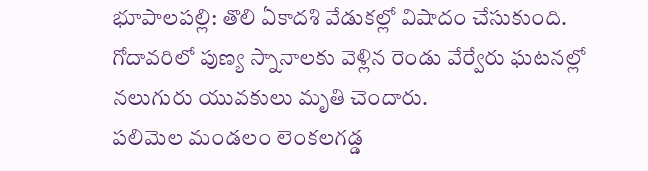భూపాలపల్లి: తొలి ఏకాదశి వేడుకల్లో విషాదం చేసుకుంది. గోదావరిలో పుణ్య స్నానాలకు వెళ్లిన రెండు వేర్వేరు ఘటనల్లో నలుగురు యువకులు మృతి చెందారు.
పలిమెల మండలం లెంకలగడ్డ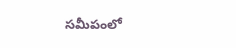సమీపంలో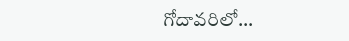గోదావరిలో…